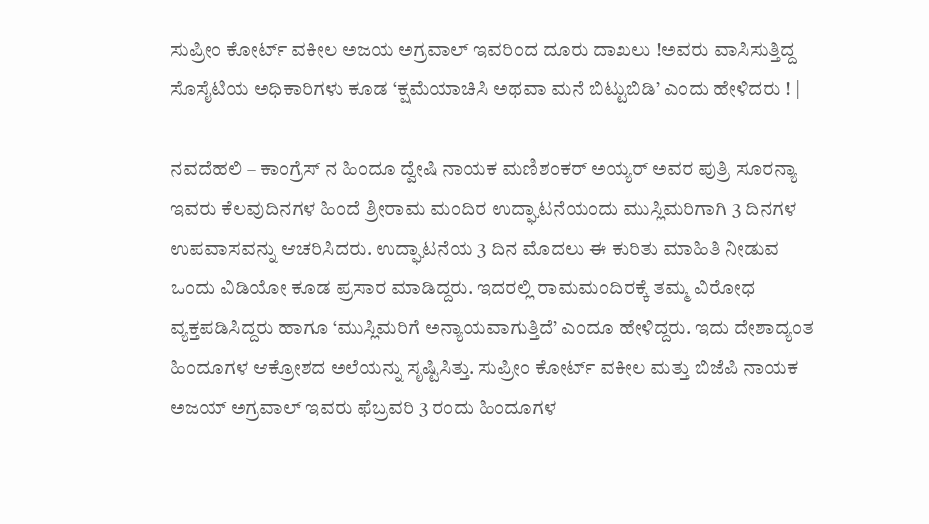ಸುಪ್ರೀಂ ಕೋರ್ಟ್ ವಕೀಲ ಅಜಯ ಅಗ್ರವಾಲ್ ಇವರಿಂದ ದೂರು ದಾಖಲು !ಅವರು ವಾಸಿಸುತ್ತಿದ್ದ ಸೊಸೈಟಿಯ ಅಧಿಕಾರಿಗಳು ಕೂಡ ‘ಕ್ಷಮೆಯಾಚಿಸಿ ಅಥವಾ ಮನೆ ಬಿಟ್ಟುಬಿಡಿ’ ಎಂದು ಹೇಳಿದರು ! |

ನವದೆಹಲಿ – ಕಾಂಗ್ರೆಸ್ ನ ಹಿಂದೂ ದ್ವೇಷಿ ನಾಯಕ ಮಣಿಶಂಕರ್ ಅಯ್ಯರ್ ಅವರ ಪುತ್ರಿ ಸೂರನ್ಯಾ ಇವರು ಕೆಲವುದಿನಗಳ ಹಿಂದೆ ಶ್ರೀರಾಮ ಮಂದಿರ ಉದ್ಘಾಟನೆಯಂದು ಮುಸ್ಲಿಮರಿಗಾಗಿ 3 ದಿನಗಳ ಉಪವಾಸವನ್ನು ಆಚರಿಸಿದರು. ಉದ್ಘಾಟನೆಯ 3 ದಿನ ಮೊದಲು ಈ ಕುರಿತು ಮಾಹಿತಿ ನೀಡುವ ಒಂದು ವಿಡಿಯೋ ಕೂಡ ಪ್ರಸಾರ ಮಾಡಿದ್ದರು. ಇದರಲ್ಲಿ ರಾಮಮಂದಿರಕ್ಕೆ ತಮ್ಮ ವಿರೋಧ ವ್ಯಕ್ತಪಡಿಸಿದ್ದರು ಹಾಗೂ ‘ಮುಸ್ಲಿಮರಿಗೆ ಅನ್ಯಾಯವಾಗುತ್ತಿದೆ’ ಎಂದೂ ಹೇಳಿದ್ದರು. ಇದು ದೇಶಾದ್ಯಂತ ಹಿಂದೂಗಳ ಆಕ್ರೋಶದ ಅಲೆಯನ್ನು ಸೃಷ್ಟಿಸಿತ್ತು. ಸುಪ್ರೀಂ ಕೋರ್ಟ್ ವಕೀಲ ಮತ್ತು ಬಿಜೆಪಿ ನಾಯಕ ಅಜಯ್ ಅಗ್ರವಾಲ್ ಇವರು ಫೆಬ್ರವರಿ 3 ರಂದು ಹಿಂದೂಗಳ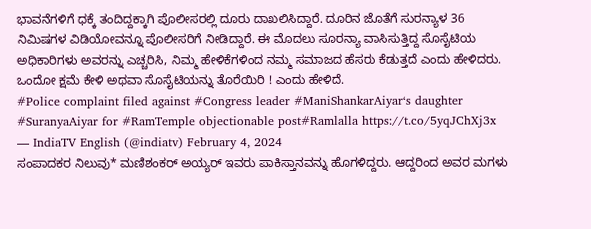ಭಾವನೆಗಳಿಗೆ ಧಕ್ಕೆ ತಂದಿದ್ದಕ್ಕಾಗಿ ಪೊಲೀಸರಲ್ಲಿ ದೂರು ದಾಖಲಿಸಿದ್ದಾರೆ. ದೂರಿನ ಜೊತೆಗೆ ಸುರನ್ಯಾಳ 36 ನಿಮಿಷಗಳ ವಿಡಿಯೋವನ್ನೂ ಪೊಲೀಸರಿಗೆ ನೀಡಿದ್ದಾರೆ. ಈ ಮೊದಲು ಸೂರನ್ಯಾ ವಾಸಿಸುತ್ತಿದ್ದ ಸೊಸೈಟಿಯ ಅಧಿಕಾರಿಗಳು ಅವರನ್ನು ಎಚ್ಚರಿಸಿ, ನಿಮ್ಮ ಹೇಳಿಕೆಗಳಿಂದ ನಮ್ಮ ಸಮಾಜದ ಹೆಸರು ಕೆಡುತ್ತದೆ ಎಂದು ಹೇಳಿದರು. ಒಂದೋ ಕ್ಷಮೆ ಕೇಳಿ ಅಥವಾ ಸೊಸೈಟಿಯನ್ನು ತೊರೆಯಿರಿ ! ಎಂದು ಹೇಳಿದೆ.
#Police complaint filed against #Congress leader #ManiShankarAiyar‘s daughter #SuranyaAiyar for #RamTemple objectionable post#Ramlalla https://t.co/5yqJChXj3x
— IndiaTV English (@indiatv) February 4, 2024
ಸಂಪಾದಕರ ನಿಲುವು* ಮಣಿಶಂಕರ್ ಅಯ್ಯರ್ ಇವರು ಪಾಕಿಸ್ತಾನವನ್ನು ಹೊಗಳಿದ್ದರು. ಆದ್ದರಿಂದ ಅವರ ಮಗಳು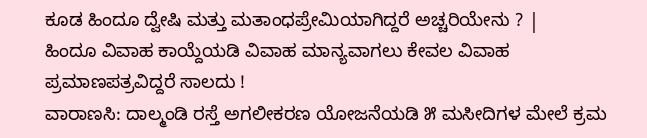ಕೂಡ ಹಿಂದೂ ದ್ವೇಷಿ ಮತ್ತು ಮತಾಂಧಪ್ರೇಮಿಯಾಗಿದ್ದರೆ ಅಚ್ಚರಿಯೇನು ? |
ಹಿಂದೂ ವಿವಾಹ ಕಾಯ್ದೆಯಡಿ ವಿವಾಹ ಮಾನ್ಯವಾಗಲು ಕೇವಲ ವಿವಾಹ ಪ್ರಮಾಣಪತ್ರವಿದ್ದರೆ ಸಾಲದು !
ವಾರಾಣಸಿ: ದಾಲ್ಮಂಡಿ ರಸ್ತೆ ಅಗಲೀಕರಣ ಯೋಜನೆಯಡಿ ೫ ಮಸೀದಿಗಳ ಮೇಲೆ ಕ್ರಮ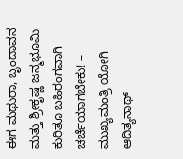ಈಗ ಮಥುರಾ, ಬೃಂದಾವನ ಮತ್ತು ಶ್ರೀಕೃಷ್ಣ ಜನ್ಮಭೂಮಿ ಕುರಿತೂ ಬಹಿರಂಗವಾಗಿ ಚರ್ಚೆಯಾಗಬೇಕು! – ಮುಖ್ಯಮಂತ್ರಿ ಯೋಗಿ ಆದಿತ್ಯನಾಥ್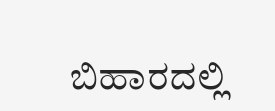ಬಿಹಾರದಲ್ಲಿ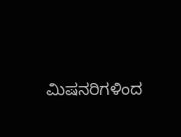ಮಿಷನರಿಗಳಿಂದ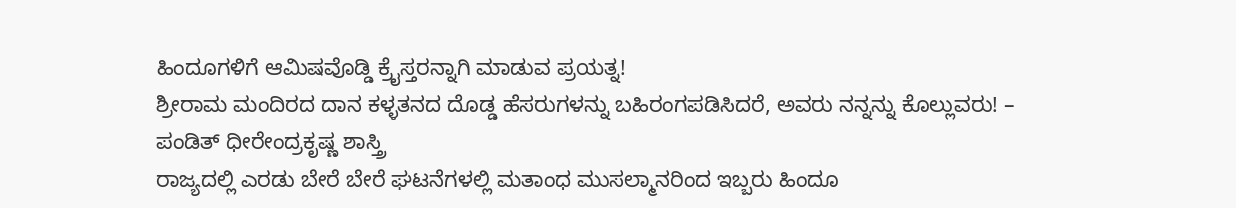ಹಿಂದೂಗಳಿಗೆ ಆಮಿಷವೊಡ್ಡಿ ಕ್ರೈಸ್ತರನ್ನಾಗಿ ಮಾಡುವ ಪ್ರಯತ್ನ!
ಶ್ರೀರಾಮ ಮಂದಿರದ ದಾನ ಕಳ್ಳತನದ ದೊಡ್ಡ ಹೆಸರುಗಳನ್ನು ಬಹಿರಂಗಪಡಿಸಿದರೆ, ಅವರು ನನ್ನನ್ನು ಕೊಲ್ಲುವರು! – ಪಂಡಿತ್ ಧೀರೇಂದ್ರಕೃಷ್ಣ ಶಾಸ್ತ್ರಿ
ರಾಜ್ಯದಲ್ಲಿ ಎರಡು ಬೇರೆ ಬೇರೆ ಘಟನೆಗಳಲ್ಲಿ ಮತಾಂಧ ಮುಸಲ್ಮಾನರಿಂದ ಇಬ್ಬರು ಹಿಂದೂ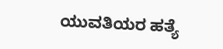ಯುವತಿಯರ ಹತ್ಯೆ